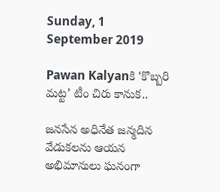Sunday, 1 September 2019

Pawan Kalyanకి ‘కొబ్బరి మట్ట’ టీం చిరు కానుక..

జనసేన అధినేత జన్మదిన వేడుకలను ఆయన అభిమానులు ఘనంగా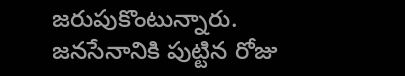జరుపుకొంటున్నారు. జనసేనానికి పుట్టిన రోజు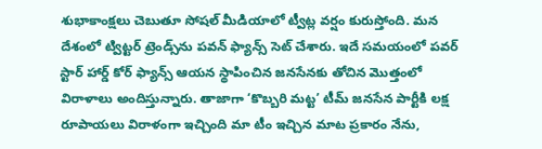శుభాకాంక్షలు చెబుతూ సోషల్ మీడియాలో ట్వీట్ల వర్షం కురుస్తోంది. మన దేశంలో ట్విట్టర్ ట్రెండ్స్‌ను పవన్ ఫ్యాన్స్ సెట్ చేశారు. ఇదే సమయంలో పవర్ స్టార్ హార్డ్ కోర్ ఫ్యాన్స్ ఆయన స్థాపించిన జనసేనకు తోచిన మొత్తంలో విరాళాలు అందిస్తున్నారు. తాజాగా ‘కొబ్బరి మట్ట’ టీమ్ జనసేన పార్టీకి లక్ష రూపాయలు విరాళంగా ఇచ్చింది మా టీం ఇచ్చిన మాట ప్రకారం నేను,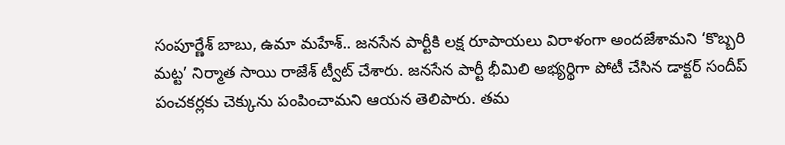సంపూర్ణేశ్ బాబు, ఉమా మహేశ్.. జనసేన పార్టీకి లక్ష రూపాయలు విరాళంగా అందజేశామని ‘కొబ్బరి మట్ట’ నిర్మాత సాయి రాజేశ్ ట్వీట్ చేశారు. జనసేన పార్టీ భీమిలి అభ్యర్థిగా పోటీ చేసిన డాక్టర్ సందీప్ పంచకర్లకు చెక్కును పంపించామని ఆయన తెలిపారు. తమ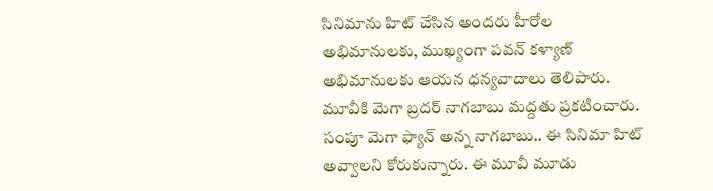సినిమాను హిట్ చేసిన అందరు హీరోల అభిమానులకు, ముఖ్యంగా పవన్ కళ్యాణ్ అభిమానులకు ఆయన ధన్యవాదాలు తెలిపారు. మూవీకి మెగా బ్రదర్ నాగబాబు మద్దతు ప్రకటించారు. సంపూ మెగా ఫ్యాన్ అన్న నాగబాబు.. ఈ సినిమా హిట్ అవ్వాలని కోరుకున్నారు. ఈ మూవీ మూడు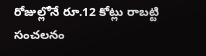రోజుల్లోనే రూ.12 కోట్లు రాబట్టి సంచలనం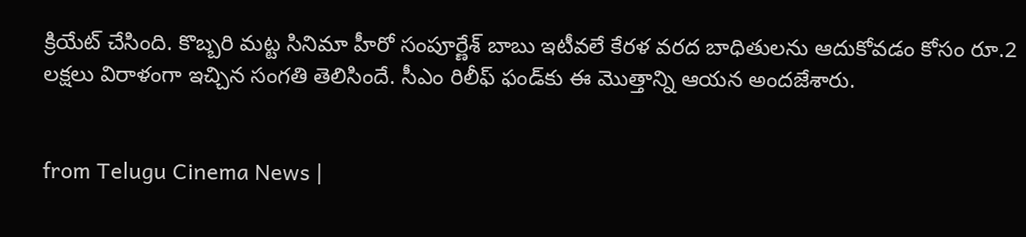క్రియేట్ చేసింది. కొబ్బరి మట్ట సినిమా హీరో సంపూర్ణేశ్ బాబు ఇటీవలే కేరళ వరద బాధితులను ఆదుకోవడం కోసం రూ.2 లక్షలు విరాళంగా ఇచ్చిన సంగతి తెలిసిందే. సీఎం రిలీఫ్ ఫండ్‌కు ఈ మొత్తాన్ని ఆయన అందజేశారు.


from Telugu Cinema News |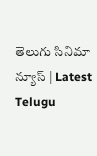తెలుగు సినిమా న్యూస్ | Latest Telugu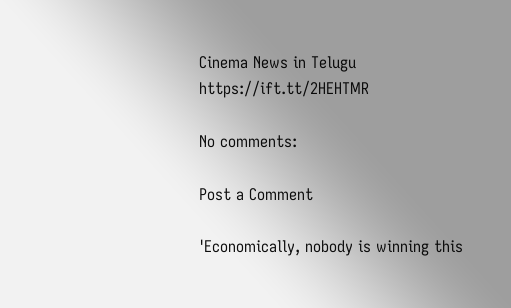Cinema News in Telugu https://ift.tt/2HEHTMR

No comments:

Post a Comment

'Economically, nobody is winning this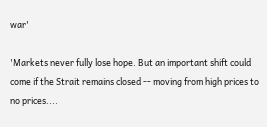war'

'Markets never fully lose hope. But an important shift could come if the Strait remains closed -- moving from high prices to no prices....